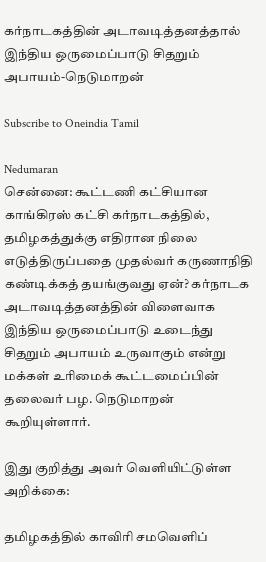கர்நாடகத்தின் அடாவடித்தனத்தால் இந்திய ஒருமைப்பாடு சிதறும் அபாயம்-நெடுமாறன்

Subscribe to Oneindia Tamil

Nedumaran
சென்னை: கூட்டணி கட்சியான காங்கிரஸ் கட்சி கர்நாடகத்தில், தமிழகத்துக்கு எதிரான நிலை எடுத்திருப்பதை முதல்வர் கருணாநிதி கண்டிக்கத் தயங்குவது ஏன்? கர்நாடக அடாவடித்தனத்தின் விளைவாக இந்திய ஒருமைப்பாடு உடைந்து சிதறும் அபாயம் உருவாகும் என்று மக்கள் உரிமைக் கூட்டமைப்பின் தலைவர் பழ. நெடுமாறன் கூறியுள்ளார்.

இது குறித்து அவர் வெளியிட்டுள்ள அறிக்கை:

தமிழகத்தில் காவிரி சமவெளிப்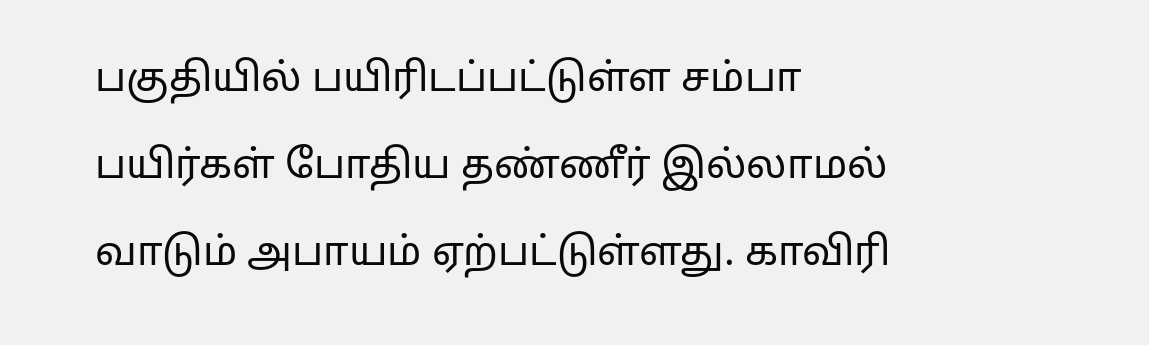பகுதியில் பயிரிடப்பட்டுள்ள சம்பா பயிர்கள் போதிய தண்ணீர் இல்லாமல் வாடும் அபாயம் ஏற்பட்டுள்ளது. காவிரி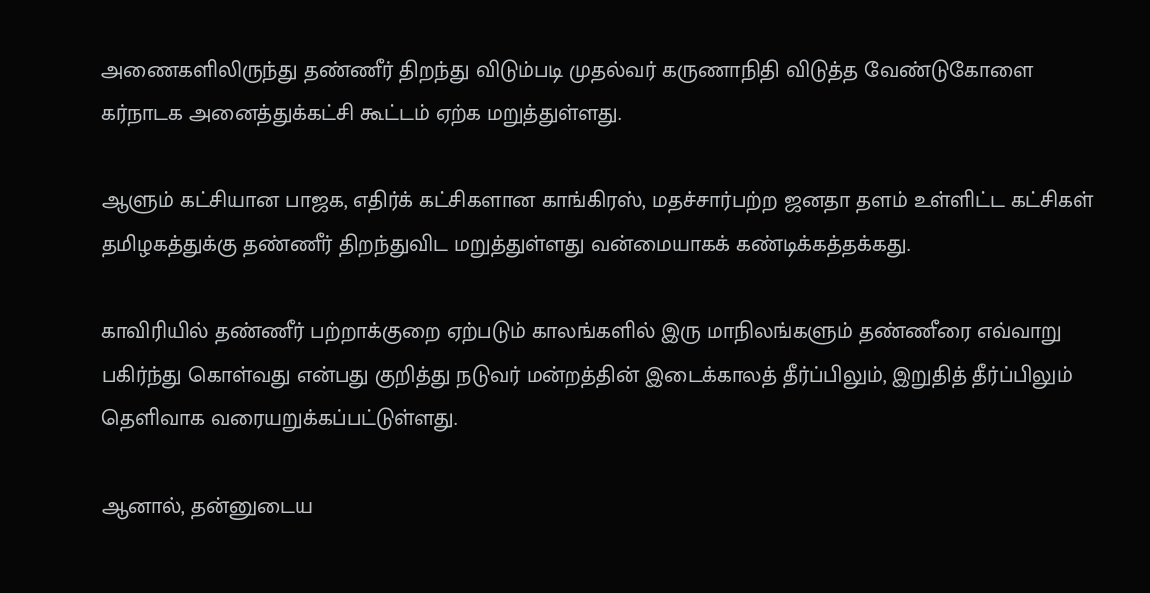அணைகளிலிருந்து தண்ணீர் திறந்து விடும்படி முதல்வர் கருணாநிதி விடுத்த வேண்டுகோளை கர்நாடக அனைத்துக்கட்சி கூட்டம் ஏற்க மறுத்துள்ளது.

ஆளும் கட்சியான பாஜக, எதிர்க் கட்சிகளான காங்கிரஸ், மதச்சார்பற்ற ஜனதா தளம் உள்ளிட்ட கட்சிகள் தமிழகத்துக்கு தண்ணீர் திறந்துவிட மறுத்துள்ளது வன்மையாகக் கண்டிக்கத்தக்கது.

காவிரியில் தண்ணீர் பற்றாக்குறை ஏற்படும் காலங்களில் இரு மாநிலங்களும் தண்ணீரை எவ்வாறு பகிர்ந்து கொள்வது என்பது குறித்து நடுவர் மன்றத்தின் இடைக்காலத் தீர்ப்பிலும், இறுதித் தீர்ப்பிலும் தெளிவாக வரையறுக்கப்பட்டுள்ளது.

ஆனால், தன்னுடைய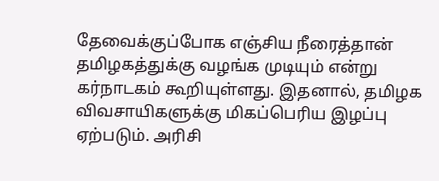தேவைக்குப்போக எஞ்சிய நீரைத்தான் தமிழகத்துக்கு வழங்க முடியும் என்று கர்நாடகம் கூறியுள்ளது. இதனால், தமிழக விவசாயிகளுக்கு மிகப்பெரிய இழப்பு ஏற்படும். அரிசி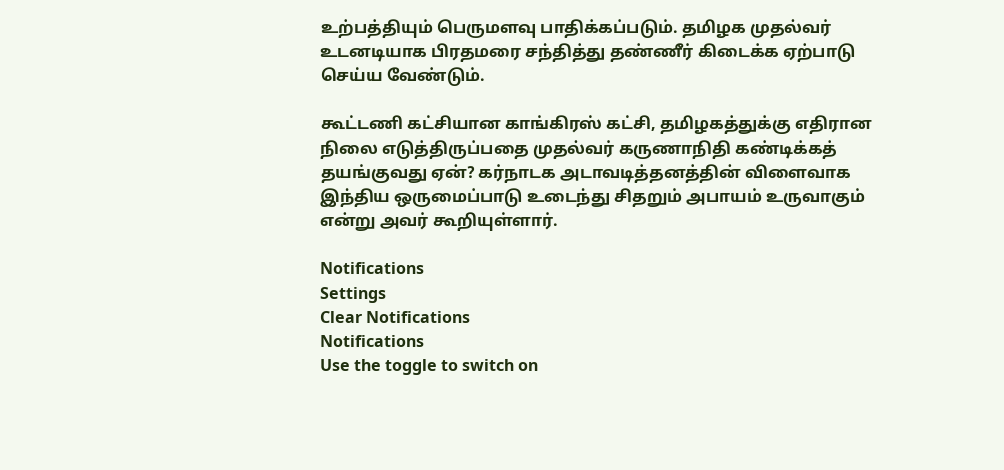உற்பத்தியும் பெருமளவு பாதிக்கப்படும். தமிழக முதல்வர் உடனடியாக பிரதமரை சந்தித்து தண்ணீர் கிடைக்க ஏற்பாடு செய்ய வேண்டும்.

கூட்டணி கட்சியான காங்கிரஸ் கட்சி, தமிழகத்துக்கு எதிரான நிலை எடுத்திருப்பதை முதல்வர் கருணாநிதி கண்டிக்கத் தயங்குவது ஏன்? கர்நாடக அடாவடித்தனத்தின் விளைவாக இந்திய ஒருமைப்பாடு உடைந்து சிதறும் அபாயம் உருவாகும் என்று அவர் கூறியுள்ளார்.

Notifications
Settings
Clear Notifications
Notifications
Use the toggle to switch on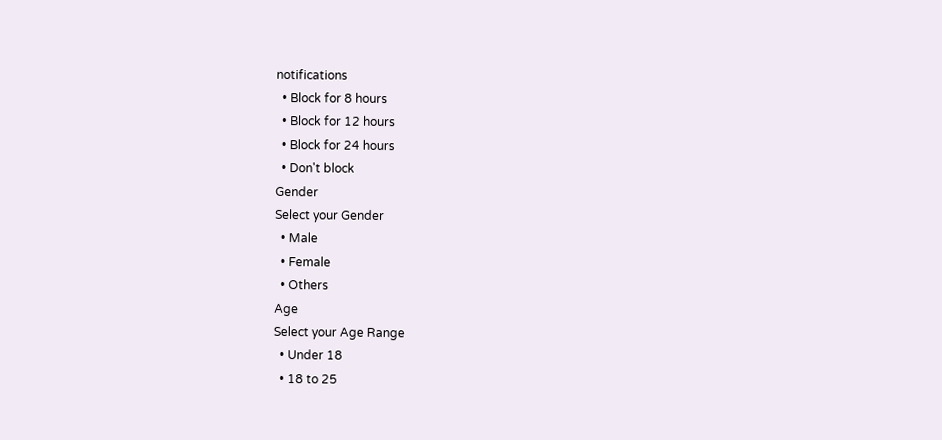notifications
  • Block for 8 hours
  • Block for 12 hours
  • Block for 24 hours
  • Don't block
Gender
Select your Gender
  • Male
  • Female
  • Others
Age
Select your Age Range
  • Under 18
  • 18 to 25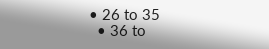• 26 to 35
  • 36 to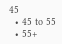45
  • 45 to 55
  • 55+